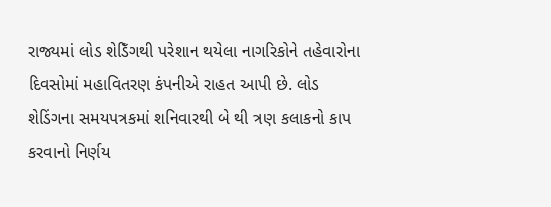રાજ્યમાં લોડ શેડિઁગથી પરેશાન થયેલા નાગરિકોને તહેવારોના દિવસોમાં મહાવિતરણ કંપનીએ રાહત આપી છે. લોડ શેડિંગના સમયપત્રકમાં શનિવારથી બે થી ત્રણ કલાકનો કાપ કરવાનો નિર્ણય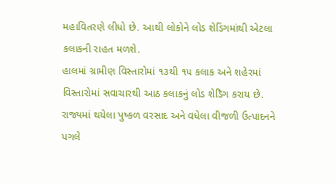મહાવિતરણે લીધો છે. આથી લોકોને લોડ શેડિંગમાંથી એટલા કલાકની રાહત મળશે.
હાલમાં ગ્રામીણ વિસ્તારોમાં ૧૩થી ૧૫ કલાક અને શહેરમાં વિસ્તારોમાં સવાચારથી આઠ કલાકનું લોડ શેડિઁગ કરાય છે. રાજ્યમાં થયેલા પુષ્કળ વરસાદ અને વધેલા વીજળી ઉત્પાદનને પગલે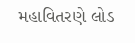મહાવિતરણે લોડ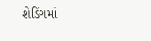શેડિંગમાં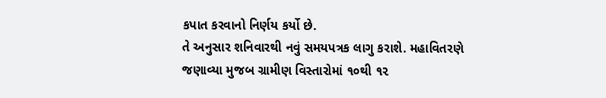કપાત કરવાનો નિર્ણય કર્યો છે.
તે અનુસાર શનિવારથી નવું સમયપત્રક લાગુ કરાશે. મહાવિતરણે જણાવ્યા મુજબ ગ્રામીણ વિસ્તારોમાં ૧૦થી ૧૨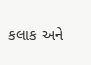કલાક અને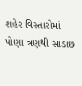શહેર વિસ્તારોમાં પોણા ત્રણથી સાડાછ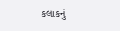કલાકનું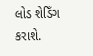લોડ શેડિઁગ કરાશે.